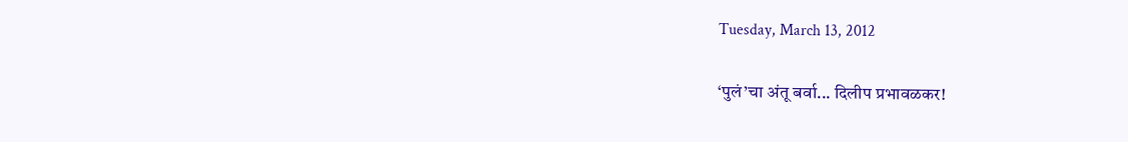Tuesday, March 13, 2012

‘पुलं’चा अंतू बर्वा... दिलीप प्रभावळकर!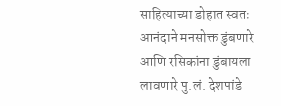साहित्याच्या डोहात स्वतः आनंदाने मनसोक्त डुंबणारे आणि रसिकांना डुंबायला लावणारे पु.लं. देशपांडे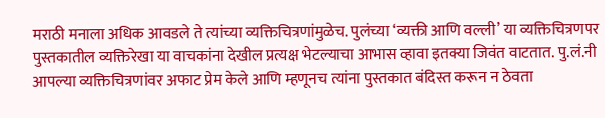मराठी मनाला अधिक आवडले ते त्यांच्या व्यक्तिचित्रणांमुळेच. पुलंच्या ‘व्यक्ती आणि वल्ली’ या व्यक्तिचित्रणपर पुस्तकातील व्यक्तिरेखा या वाचकांना देखील प्रत्यक्ष भेटल्याचा आभास व्हावा इतक्या जिवंत वाटतात. पु.लं.नी आपल्या व्यक्तिचित्रणांवर अफाट प्रेम केले आणि म्हणूनच त्यांना पुस्तकात बंदिस्त करून न ठेवता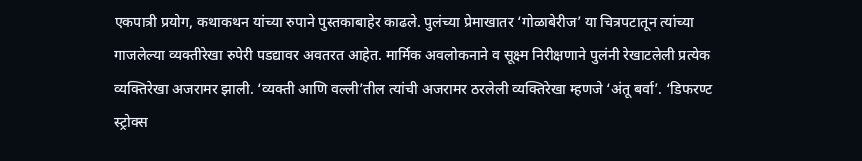एकपात्री प्रयोग, कथाकथन यांच्या रुपाने पुस्तकाबाहेर काढले. पुलंच्या प्रेमाखातर ‘गोळाबेरीज’ या चित्रपटातून त्यांच्या गाजलेल्या व्यक्तीरेखा रुपेरी पडद्यावर अवतरत आहेत. मार्मिक अवलोकनाने व सूक्ष्म निरीक्षणाने पुलंनी रेखाटलेली प्रत्येक व्यक्तिरेखा अजरामर झाली. ‘व्यक्ती आणि वल्ली’तील त्यांची अजरामर ठरलेली व्यक्तिरेखा म्हणजे ‘अंतू बर्वा’. ‘डिफरण्ट स्ट्रोक्स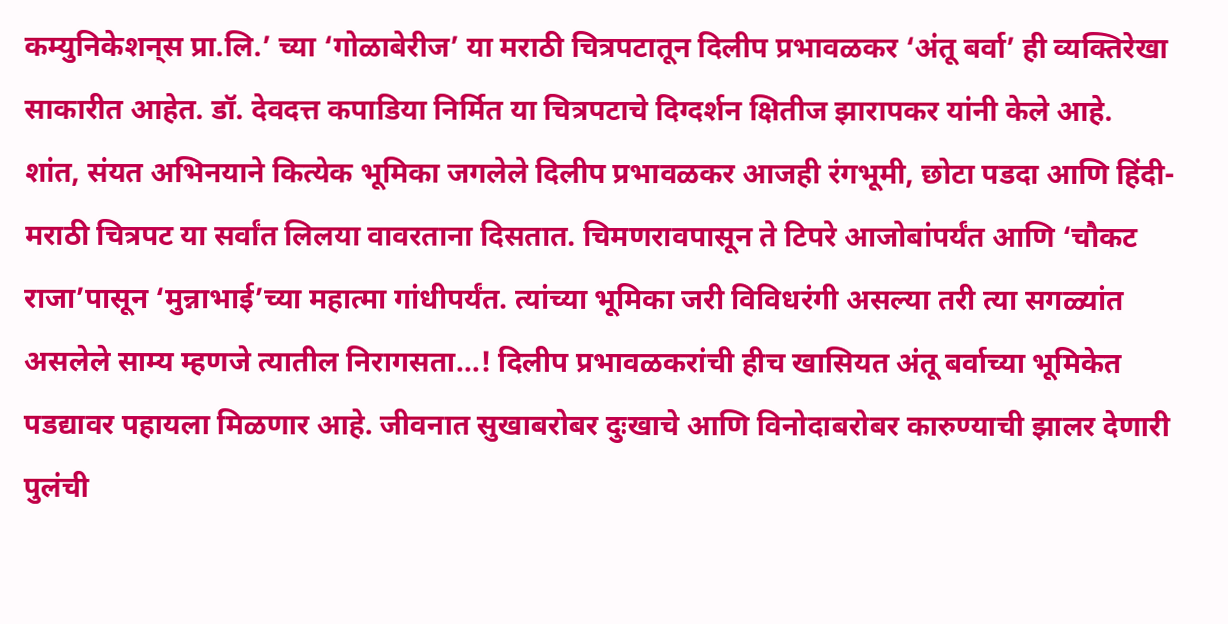कम्युनिकेशन्‌स प्रा.लि.’ च्या ‘गोळाबेरीज’ या मराठी चित्रपटातून दिलीप प्रभावळकर ‘अंतू बर्वा’ ही व्यक्तिरेखा साकारीत आहेत. डॉ. देवदत्त कपाडिया निर्मित या चित्रपटाचे दिग्दर्शन क्षितीज झारापकर यांनी केले आहे.
शांत, संयत अभिनयाने कित्येक भूमिका जगलेले दिलीप प्रभावळकर आजही रंगभूमी, छोटा पडदा आणि हिंदी- मराठी चित्रपट या सर्वांत लिलया वावरताना दिसतात. चिमणरावपासून ते टिपरे आजोबांपर्यंत आणि ‘चौकट राजा’पासून ‘मुन्नाभाई’च्या महात्मा गांधीपर्यंत. त्यांच्या भूमिका जरी विविधरंगी असल्या तरी त्या सगळ्यांत असलेले साम्य म्हणजे त्यातील निरागसता...! दिलीप प्रभावळकरांची हीच खासियत अंतू बर्वाच्या भूमिकेत पडद्यावर पहायला मिळणार आहे. जीवनात सुखाबरोबर दुःखाचे आणि विनोदाबरोबर कारुण्याची झालर देणारी पुलंची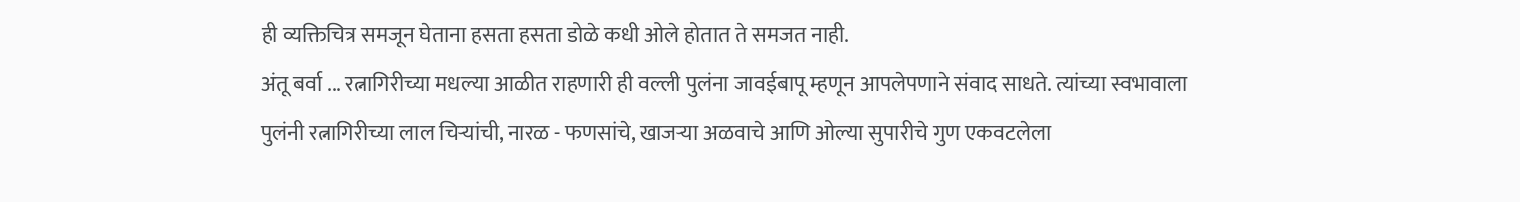ही व्यक्तिचित्र समजून घेताना हसता हसता डोळे कधी ओले होतात ते समजत नाही.
अंतू बर्वा ... रत्नागिरीच्या मधल्या आळीत राहणारी ही वल्ली पुलंना जावईबापू म्हणून आपलेपणाने संवाद साधते. त्यांच्या स्वभावाला पुलंनी रत्नागिरीच्या लाल चिर्‍यांची, नारळ - फणसांचे, खाजर्‍या अळवाचे आणि ओल्या सुपारीचे गुण एकवटलेला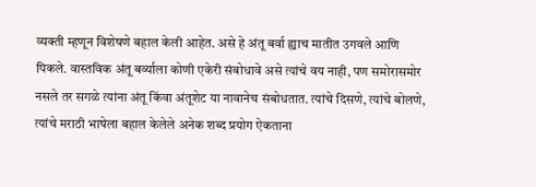व्यक्ती म्हणून विशेषणे बहाल केली आहेत. असे हे अंतू बर्वा ह्याच मातीत उगवले आणि पिकले. वास्तविक अंतू बर्व्याला कोणी एकेरी संबोधावे असे त्यांचे वय नाही, पण समोरासमोर नसले तर सगळे त्यांना अंतू किंवा अंतूशेट या नावानेच संबोधतात. त्यांचे दिसणे, त्यांचे बोलणे, त्यांचे मराठी भाषेला बहाल केलेले अनेक शब्द प्रयोग ऐकताना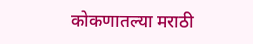कोकणातल्या मराठी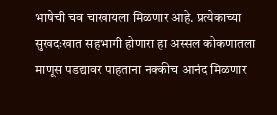भाषेची चव चाखायला मिळणार आहे. प्रत्येकाच्या सुखदःखात सहभागी होणारा हा अस्सल कोकणातला माणूस पडद्यावर पाहताना नक्कीच आनंद मिळणार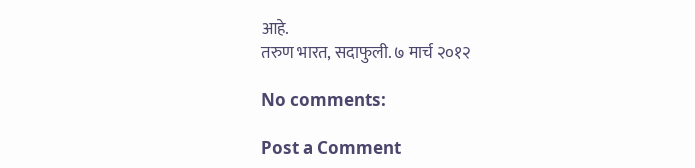आहे.
तरुण भारत, सदाफुली. ७ मार्च २०१२

No comments:

Post a Comment